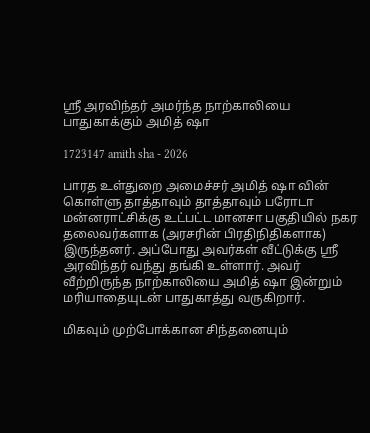ஸ்ரீ அரவிந்தர் அமர்ந்த நாற்காலியை பாதுகாக்கும் அமித் ஷா

1723147 amith sha - 2026

பாரத உள்துறை அமைச்சர் அமித் ஷா வின் கொள்ளு தாத்தாவும் தாத்தாவும் பரோடா மன்னராட்சிக்கு உட்பட்ட மானசா பகுதியில் நகர தலைவர்களாக (அரசரின் பிரதிநிதிகளாக) இருந்தனர். அப்போது அவர்கள் வீட்டுக்கு ஸ்ரீ அரவிந்தர் வந்து தங்கி உள்ளார். அவர் வீற்றிருந்த நாற்காலியை அமித் ஷா இன்றும் மரியாதையுடன் பாதுகாத்து வருகிறார்.

மிகவும் முற்போக்கான சிந்தனையும்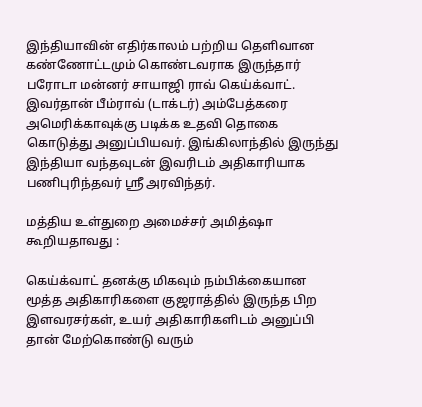இந்தியாவின் எதிர்காலம் பற்றிய தெளிவான கண்ணோட்டமும் கொண்டவராக இருந்தார் பரோடா மன்னர் சாயாஜி ராவ் கெய்க்வாட். இவர்தான் பீம்ராவ் (டாக்டர்) அம்பேத்கரை அமெரிக்காவுக்கு படிக்க உதவி தொகை கொடுத்து அனுப்பியவர். இங்கிலாந்தில் இருந்து இந்தியா வந்தவுடன் இவரிடம் அதிகாரியாக பணிபுரிந்தவர் ஸ்ரீ அரவிந்தர்.

மத்திய உள்துறை அமைச்சர் அமித்ஷா கூறியதாவது :

கெய்க்வாட் தனக்கு மிகவும் நம்பிக்கையான மூத்த அதிகாரிகளை குஜராத்தில் இருந்த பிற இளவரசர்கள், உயர் அதிகாரிகளிடம் அனுப்பி தான் மேற்கொண்டு வரும்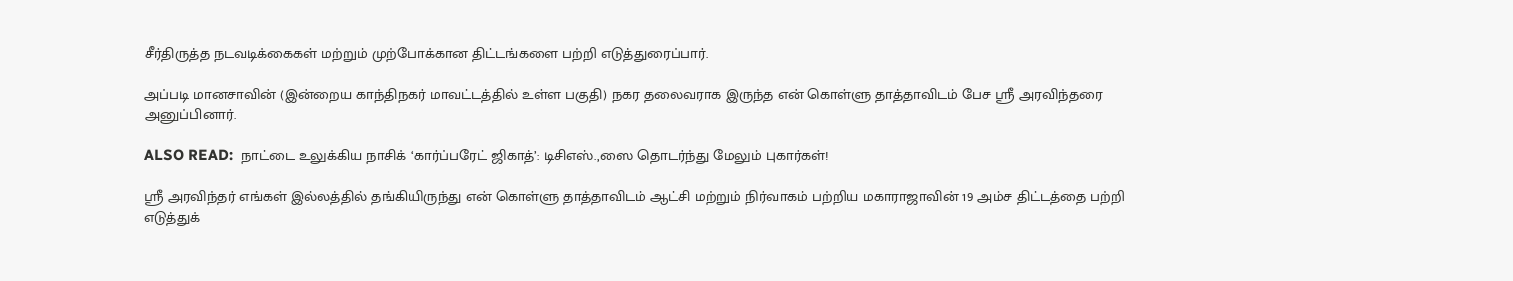சீர்திருத்த நடவடிக்கைகள் மற்றும் முற்போக்கான திட்டங்களை பற்றி எடுத்துரைப்பார்.

அப்படி மானசாவின் (இன்றைய காந்திநகர் மாவட்டத்தில் உள்ள பகுதி) நகர தலைவராக இருந்த என் கொள்ளு தாத்தாவிடம் பேச ஸ்ரீ அரவிந்தரை அனுப்பினார்.

ALSO READ:  நாட்டை உலுக்கிய நாசிக் ‘கார்ப்பரேட் ஜிகாத்’: டிசிஎஸ்.,ஸை தொடர்ந்து மேலும் புகார்கள்!

ஸ்ரீ அரவிந்தர் எங்கள் இல்லத்தில் தங்கியிருந்து என் கொள்ளு தாத்தாவிடம் ஆட்சி மற்றும் நிர்வாகம் பற்றிய மகாராஜாவின் 19 அம்ச திட்டத்தை பற்றி எடுத்துக்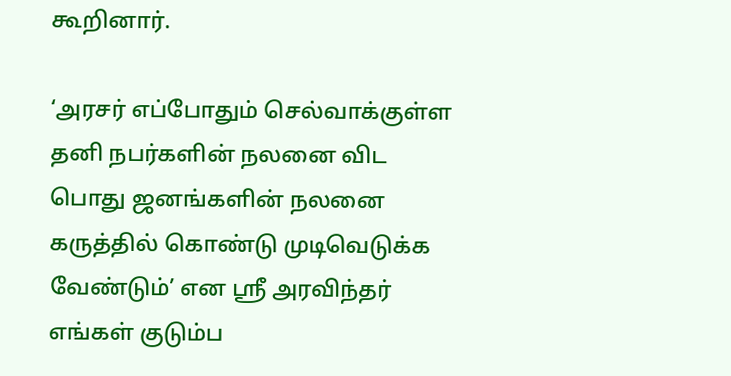கூறினார்.

‘அரசர் எப்போதும் செல்வாக்குள்ள தனி நபர்களின் நலனை விட பொது ஜனங்களின் நலனை கருத்தில் கொண்டு முடிவெடுக்க வேண்டும்’ என ஸ்ரீ அரவிந்தர் எங்கள் குடும்ப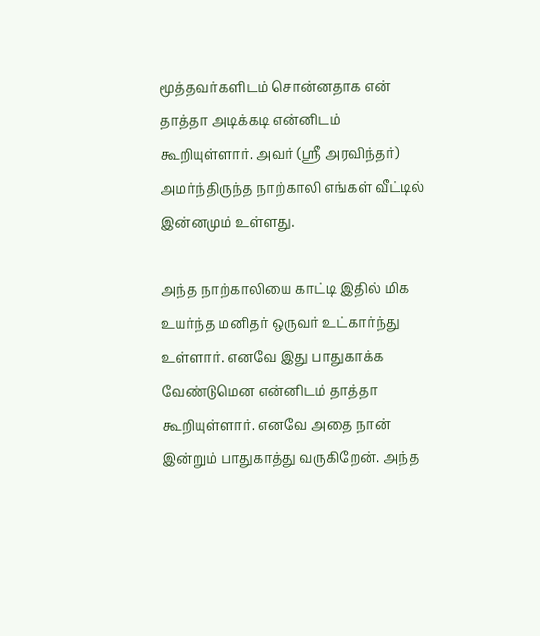மூத்தவர்களிடம் சொன்னதாக என் தாத்தா அடிக்கடி என்னிடம் கூறியுள்ளார். அவர் (ஸ்ரீ அரவிந்தர்) அமர்ந்திருந்த நாற்காலி எங்கள் வீட்டில் இன்னமும் உள்ளது.

அந்த நாற்காலியை காட்டி இதில் மிக உயர்ந்த மனிதர் ஒருவர் உட்கார்ந்து உள்ளார். எனவே இது பாதுகாக்க வேண்டுமென என்னிடம் தாத்தா கூறியுள்ளார். எனவே அதை நான் இன்றும் பாதுகாத்து வருகிறேன். அந்த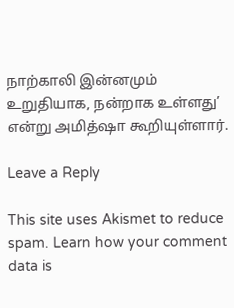நாற்காலி இன்னமும் உறுதியாக, நன்றாக உள்ளது’ என்று அமித்ஷா கூறியுள்ளார்.

Leave a Reply

This site uses Akismet to reduce spam. Learn how your comment data is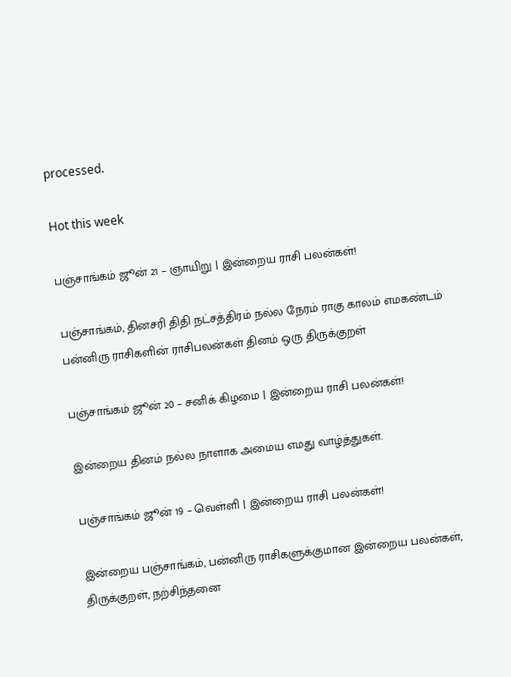processed.

Hot this week

பஞ்சாங்கம் ஜூன் 21 – ஞாயிறு | இன்றைய ராசி பலன்கள்!

பஞ்சாங்கம், தினசரி திதி நட்சத்திரம் நல்ல நேரம் ராகு காலம் எமகண்டம் பன்னிரு ராசிகளின் ராசிபலன்கள் தினம் ஒரு திருக்குறள்

பஞ்சாங்கம் ஜூன் 20 – சனிக் கிழமை | இன்றைய ராசி பலன்கள்!

இன்றைய தினம் நல்ல நாளாக அமைய எமது வாழ்த்துகள்.

பஞ்சாங்கம் ஜூன் 19 – வெள்ளி | இன்றைய ராசி பலன்கள்!

இன்றைய பஞ்சாங்கம், பன்னிரு ராசிகளுக்குமான இன்றைய பலன்கள், திருக்குறள், நற்சிந்தனை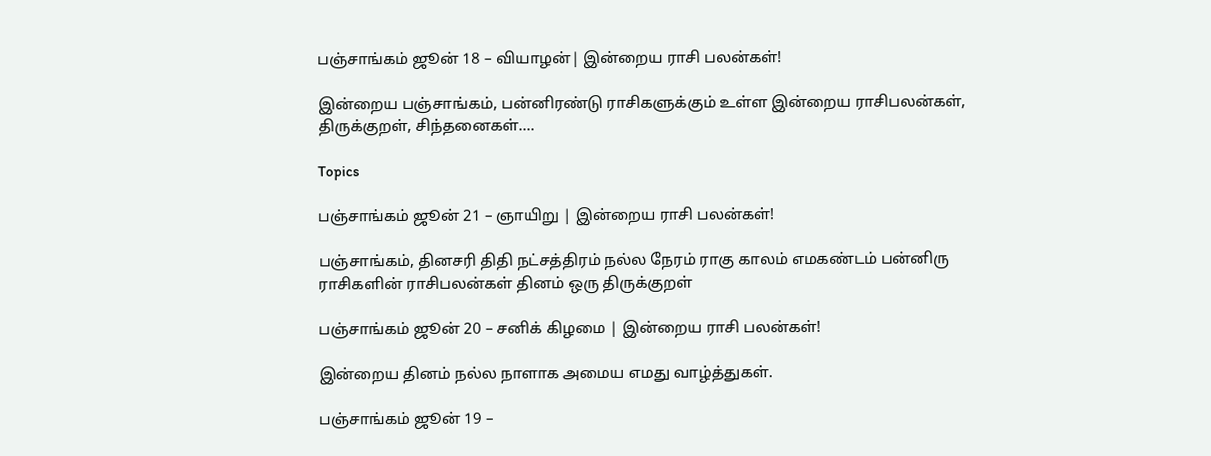பஞ்சாங்கம் ஜூன் 18 – வியாழன்| இன்றைய ராசி பலன்கள்!

இன்றைய பஞ்சாங்கம், பன்னிரண்டு ராசிகளுக்கும் உள்ள இன்றைய ராசிபலன்கள், திருக்குறள், சிந்தனைகள்....

Topics

பஞ்சாங்கம் ஜூன் 21 – ஞாயிறு | இன்றைய ராசி பலன்கள்!

பஞ்சாங்கம், தினசரி திதி நட்சத்திரம் நல்ல நேரம் ராகு காலம் எமகண்டம் பன்னிரு ராசிகளின் ராசிபலன்கள் தினம் ஒரு திருக்குறள்

பஞ்சாங்கம் ஜூன் 20 – சனிக் கிழமை | இன்றைய ராசி பலன்கள்!

இன்றைய தினம் நல்ல நாளாக அமைய எமது வாழ்த்துகள்.

பஞ்சாங்கம் ஜூன் 19 –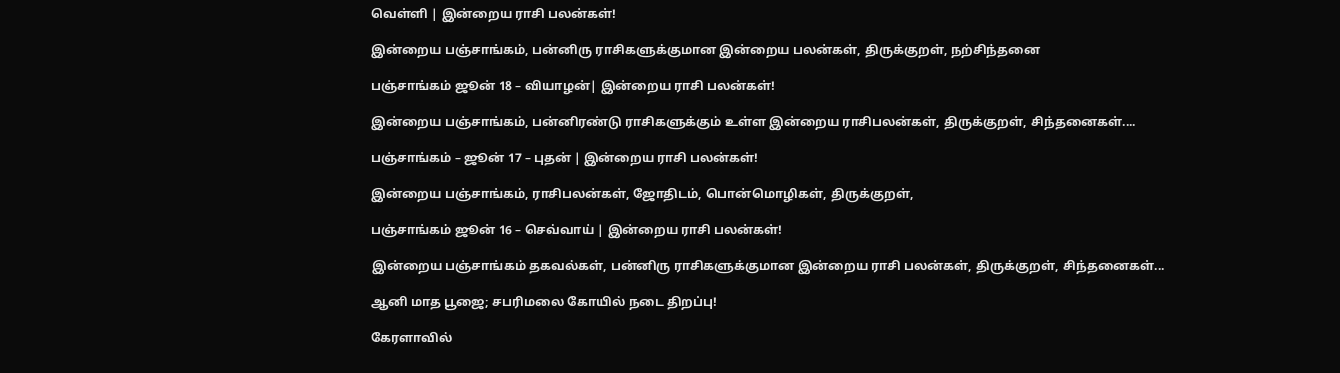வெள்ளி | இன்றைய ராசி பலன்கள்!

இன்றைய பஞ்சாங்கம், பன்னிரு ராசிகளுக்குமான இன்றைய பலன்கள், திருக்குறள், நற்சிந்தனை

பஞ்சாங்கம் ஜூன் 18 – வியாழன்| இன்றைய ராசி பலன்கள்!

இன்றைய பஞ்சாங்கம், பன்னிரண்டு ராசிகளுக்கும் உள்ள இன்றைய ராசிபலன்கள், திருக்குறள், சிந்தனைகள்....

பஞ்சாங்கம் – ஜூன் 17 – புதன் | இன்றைய ராசி பலன்கள்!

இன்றைய பஞ்சாங்கம், ராசிபலன்கள், ஜோதிடம், பொன்மொழிகள், திருக்குறள்,

பஞ்சாங்கம் ஜூன் 16 – செவ்வாய் | இன்றைய ராசி பலன்கள்!

இன்றைய பஞ்சாங்கம் தகவல்கள், பன்னிரு ராசிகளுக்குமான இன்றைய ராசி பலன்கள், திருக்குறள், சிந்தனைகள்...

ஆனி மாத பூஜை; சபரிமலை கோயில் நடை திறப்பு!

கேரளாவில்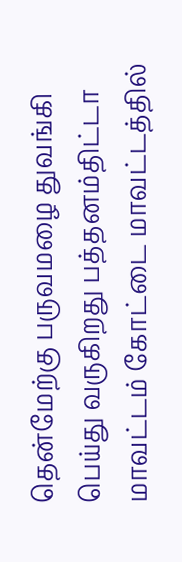தென்மேற்கு பருவமழை துவங்கி பெய்து வருகிறது பத்தனம்திட்டா மாவட்டம் கோட்டை மாவட்டத்தில்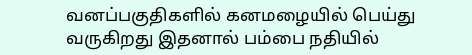வனப்பகுதிகளில் கனமழையில் பெய்து வருகிறது இதனால் பம்பை நதியில்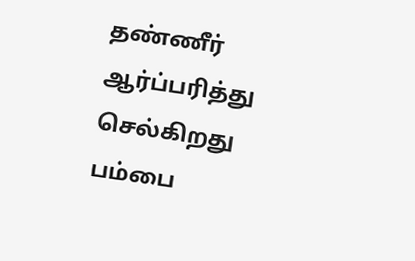தண்ணீர் ஆர்ப்பரித்து செல்கிறது பம்பை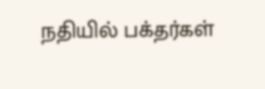நதியில் பக்தர்கள்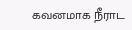கவனமாக நீராட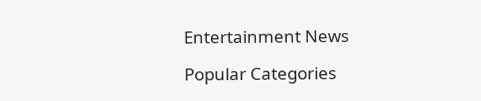Entertainment News

Popular Categories